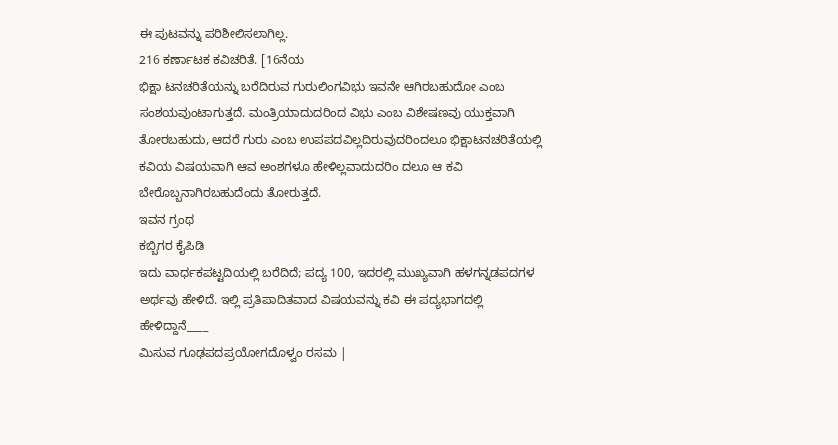ಈ ಪುಟವನ್ನು ಪರಿಶೀಲಿಸಲಾಗಿಲ್ಲ.
216 ಕರ್ಣಾಟಕ ಕವಿಚರಿತೆ. [16ನೆಯ
ಭಿಕ್ಷಾ ಟನಚರಿತೆಯನ್ನು ಬರೆದಿರುವ ಗುರುಲಿಂಗವಿಭು ಇವನೇ ಆಗಿರಬಹುದೋ ಎಂಬ ಸಂಶಯವುಂಟಾಗುತ್ತದೆ. ಮಂತ್ರಿಯಾದುದರಿಂದ ವಿಭು ಎಂಬ ವಿಶೇಷಣವು ಯುಕ್ತವಾಗಿ ತೋರಬಹುದು, ಆದರೆ ಗುರು ಎಂಬ ಉಪಪದವಿಲ್ಲದಿರುವುದರಿಂದಲೂ ಭಿಕ್ಷಾಟನಚರಿತೆಯಲ್ಲಿ ಕವಿಯ ವಿಷಯವಾಗಿ ಆವ ಅಂಶಗಳೂ ಹೇಳಿಲ್ಲವಾದುದರಿಂ ದಲೂ ಆ ಕವಿ ಬೇರೊಬ್ಬನಾಗಿರಬಹುದೆಂದು ತೋರುತ್ತದೆ.
ಇವನ ಗ್ರಂಥ
ಕಬ್ಬಿಗರ ಕೈಪಿಡಿ
ಇದು ವಾರ್ಧಕಪಟ್ಟದಿಯಲ್ಲಿ ಬರೆದಿದೆ; ಪದ್ಯ 100, ಇದರಲ್ಲಿ ಮುಖ್ಯವಾಗಿ ಹಳಗನ್ನಡಪದಗಳ ಅರ್ಥವು ಹೇಳಿದೆ. ಇಲ್ಲಿ ಪ್ರತಿಪಾದಿತವಾದ ವಿಷಯವನ್ನು ಕವಿ ಈ ಪದ್ಯಭಾಗದಲ್ಲಿ ಹೇಳಿದ್ದಾನೆ____
ಮಿಸುವ ಗೂಢಪದಪ್ರಯೋಗದೊಳ್ವಂ ರಸಮ |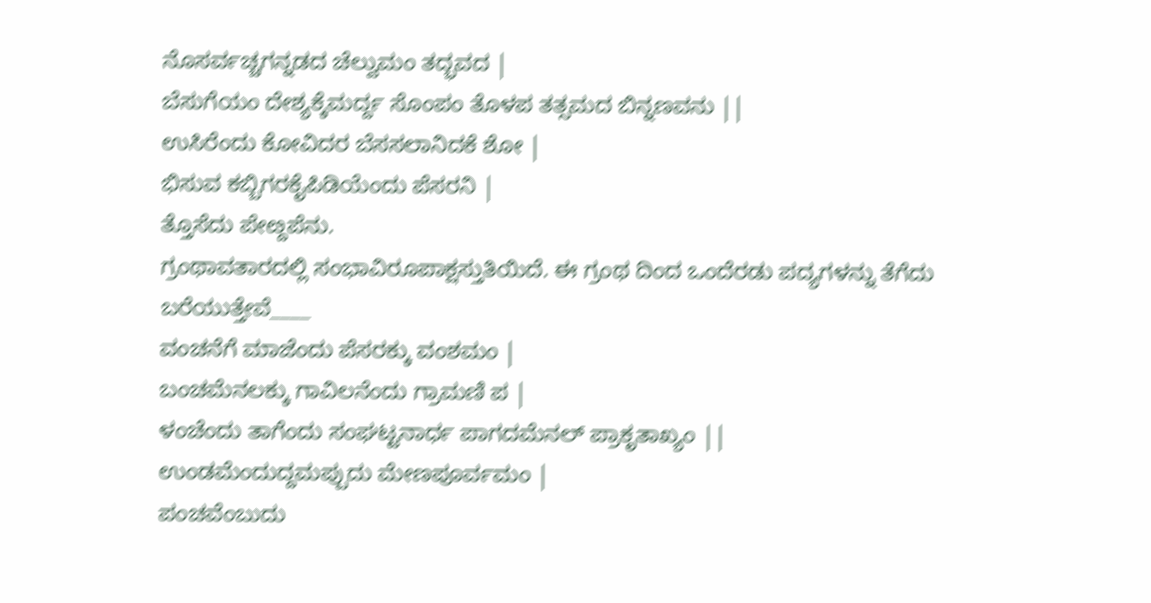ನೊಸರ್ವಚ್ಚಗನ್ನಡದ ಚೆಲ್ವುಮಂ ತದ್ಭವದ |
ಬೆಸುಗೆಯಂ ದೇಶ್ಯಕ್ಕೆಮರ್ದ್ದ ಸೊಂಪಂ ತೊಳಪ ತತ್ಸಮದ ಬಿನ್ನಣವನು ||
ಉಸಿರೆಂದು ಕೋವಿದರ ಬೆಸಸಲಾನಿದಕೆ ಶೋ |
ಭಿಸುವ ಕಬ್ಬಿಗರಕೈಪಿಡಿಯೆಂದು ಪೆಸರನಿ |
ತ್ತೊಸೆದು ಪೇೞ್ದಪೆನು.
ಗ್ರಂಥಾವತಾರದಲ್ಲಿ ಸಂಭಾವಿರೂಪಾಕ್ಷಸ್ತುತಿಯಿದೆ. ಈ ಗ್ರಂಥ ದಿಂದ ಒಂದೆರಡು ಪದ್ಯಗಳನ್ನು ತೆಗೆದು ಬರೆಯುತ್ತೇವೆ____
ವಂಚನೆಗೆ ಮಾಜೆಂದು ಪೆಸರಕ್ಕು ವಂಶಮಂ |
ಬಂಚಮೆನಲಕ್ಕು ಗಾವಿಲನೆಂದು ಗ್ರಾಮಣಿ ಪ |
ಳಂಚೆಂದು ತಾಗೆಂದು ಸಂಘಟ್ಟನಾರ್ಧ ಪಾಗದಮೆನಲ್ ಪ್ರಾಕೃತಾಖ್ಯಂ ||
ಉಂಡಮೆಂದುದ್ದಮಪ್ಪುದು ಮೇಣಪೂರ್ವಮಂ |
ಪಂಚವೆಂಬುದು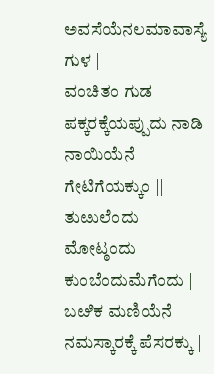ಅವಸೆಯೆನಲಮಾವಾಸ್ಯೆ ಗುಳ |
ವಂಚಿತಂ ಗುಡ ಪಕ್ಕರಕ್ಕೆಯಪ್ಪುದು ನಾಡಿ ನಾಯಿಯೆನೆ ಗೇಟಿಗೆಯಕ್ಕುಂ ||
ತುೞುಲೆಂದು ಮೋಟ್ಠಂದು ಕುಂಬೆಂದುಮೆಗೆಂದು |
ಬೞಿಕ ಮಣಿಯೆನೆ ನಮಸ್ಕಾರಕ್ಕೆ ಪೆಸರಕ್ಕು |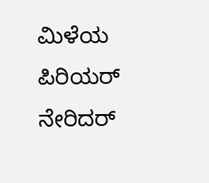ಮಿಳೆಯ ಪಿರಿಯರ್ ನೇರಿದರ್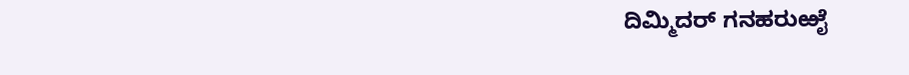ದಿಮ್ಮಿದರ್ ಗನಹರುಱೈ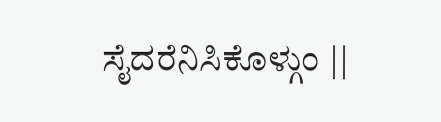ಸೈದರೆನಿಸಿಕೊಳ್ಗುಂ ||